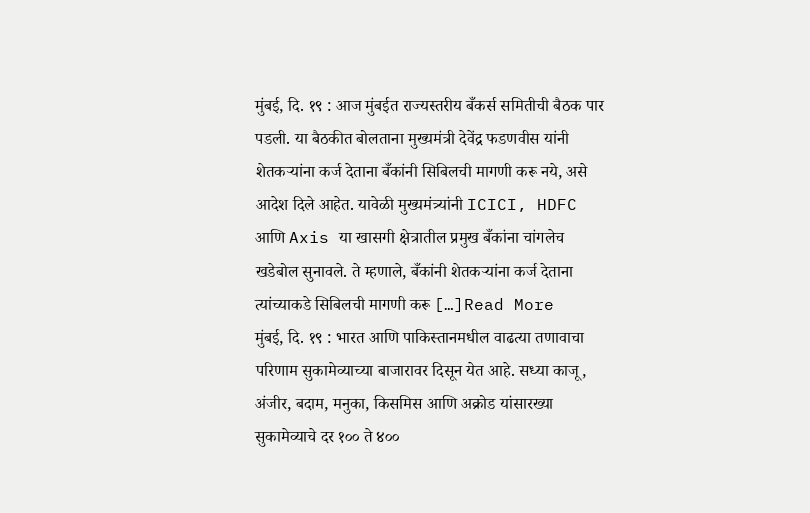मुंबई, दि. १९ : आज मुंबईत राज्यस्तरीय बँकर्स समितीची बैठक पार पडली. या बैठकीत बोलताना मुख्यमंत्री देवेंद्र फडणवीस यांनी शेतकऱ्यांना कर्ज देताना बँकांनी सिबिलची मागणी करू नये, असे आदेश दिले आहेत. यावेळी मुख्यमंत्र्यांनी ICICI, HDFC आणि Axis या खासगी क्षेत्रातील प्रमुख बँकांना चांगलेच खडेबोल सुनावले. ते म्हणाले, बँकांनी शेतकऱ्यांना कर्ज देताना त्यांच्याकडे सिबिलची मागणी करू […]Read More
मुंबई, दि. १९ : भारत आणि पाकिस्तानमधील वाढत्या तणावाचा परिणाम सुकामेव्याच्या बाजारावर दिसून येत आहे. सध्या काजू, अंजीर, बदाम, मनुका, किसमिस आणि अक्रोड यांसारख्या सुकामेव्याचे दर १०० ते ४००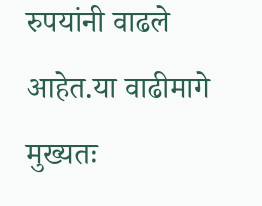रुपयांनी वाढले आहेत.या वाढीमागे मुख्यतः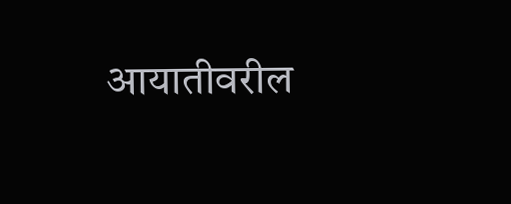आयातीवरील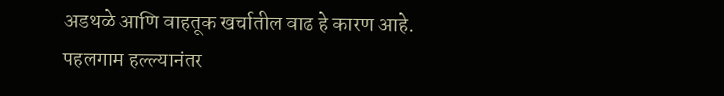अडथळे आणि वाहतूक खर्चातील वाढ हे कारण आहे. पहलगाम हल्ल्यानंतर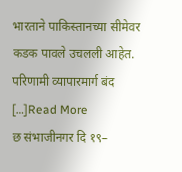भारताने पाकिस्तानच्या सीमेवर कडक पावले उचलली आहेत. परिणामी व्यापारमार्ग बंद […]Read More
छ संभाजीनगर दि १९–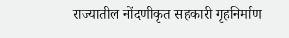राज्यातील नोंदणीकृत सहकारी गृहनिर्माण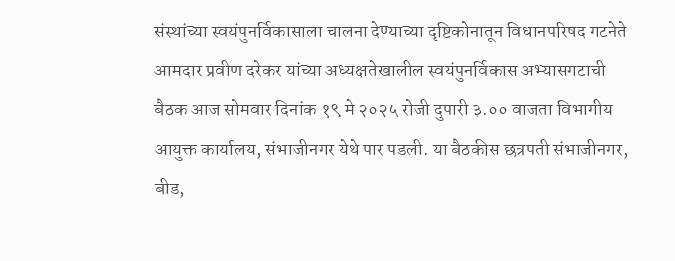संस्थांच्या स्वयंपुनर्विकासाला चालना देण्याच्या दृष्टिकोनातून विधानपरिषद गटनेते आमदार प्रवीण दरेकर यांच्या अध्यक्षतेखालील स्वयंपुनर्विकास अभ्यासगटाची बैठक आज सोमवार दिनांक १९ मे २०२५ रोजी दुपारी ३.०० वाजता विभागीय आयुक्त कार्यालय, संभाजीनगर येथे पार पडली. या बैठकीस छत्रपती संभाजीनगर, बीड,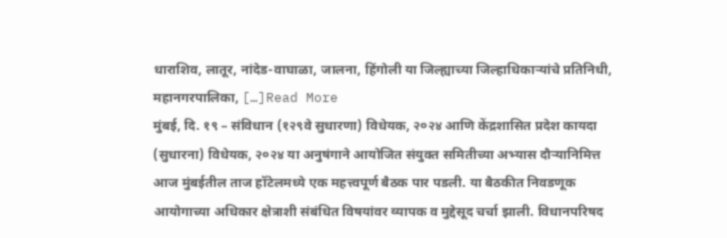धाराशिव, लातूर, नांदेड-वाघाळा, जालना, हिंगोली या जिल्ह्याच्या जिल्हाधिकाऱ्यांचे प्रतिनिधी, महानगरपालिका, […]Read More
मुंबई, दि. १९ – संविधान (१२९वे सुधारणा) विधेयक, २०२४ आणि केंद्रशासित प्रदेश कायदा (सुधारना) विधेयक, २०२४ या अनुषंगाने आयोजित संयुक्त समितीच्या अभ्यास दौऱ्यानिमित्त आज मुंबईतील ताज हॉटेलमध्ये एक महत्त्वपूर्ण बैठक पार पडली. या बैठकीत निवडणूक आयोगाच्या अधिकार क्षेत्राशी संबंधित विषयांवर व्यापक व मुद्देसूद चर्चा झाली. विधानपरिषद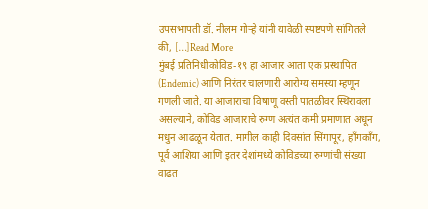उपसभापती डॉ. नीलम गोऱ्हे यांनी यावेळी स्पष्टपणे सांगितले की, […]Read More
मुंबई प्रतिनिधीकोविड-१९ हा आजार आता एक प्रस्थापित (Endemic) आणि निरंतर चालणारी आरोग्य समस्या म्हणून गणली जाते. या आजाराचा विषाणू वस्ती पातळीवर स्थिरावला असल्याने, कोविड आजाराचे रुग्ण अत्यंत कमी प्रमाणात अधून मधुन आढळून येतात. मागील काही दिवसांत सिंगापूर, हाँगकाँग, पूर्व आशिया आणि इतर देशांमध्ये कोविडच्या रुग्णांची संख्या वाढत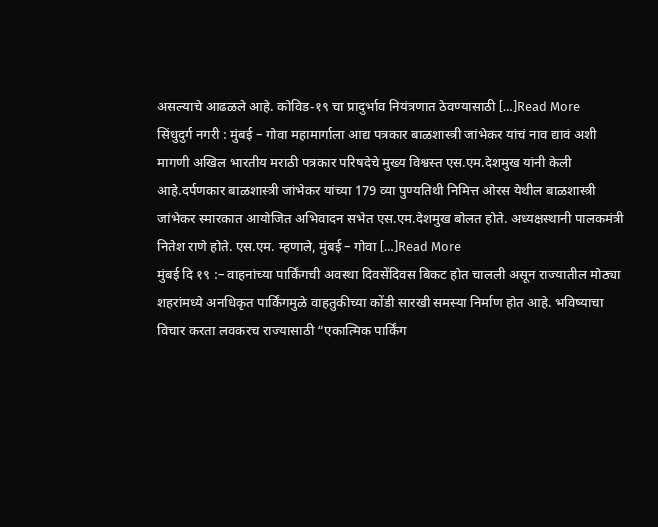असल्याचे आढळले आहे. कोविड-१९ चा प्रादुर्भाव नियंत्रणात ठेवण्यासाठी […]Read More
सिंधुदुर्ग नगरी : मुंबई – गोवा महामार्गाला आद्य पत्रकार बाळशास्त्री जांभेकर यांचं नाव द्यावं अशी मागणी अखिल भारतीय मराठी पत्रकार परिषदेचे मुख्य विश्वस्त एस.एम.देशमुख यांनी केली आहे.दर्पणकार बाळशास्त्री जांभेकर यांच्या 179 व्या पुण्यतिथी निमित्त ओरस येथील बाळशास्त्री जांभेकर स्मारकात आयोजित अभिवादन सभेत एस.एम.देशमुख बोलत होते. अध्यक्षस्थानी पालकमंत्री नितेश राणे होते. एस.एम. म्हणाले, मुंबई – गोवा […]Read More
मुंबई दि १९ :– वाहनांच्या पार्किंगची अवस्था दिवसेंदिवस बिकट होत चालली असून राज्यातील मोठ्या शहरांमध्ये अनधिकृत पार्किंगमुळे वाहतुकीच्या कोंडी सारखी समस्या निर्माण होत आहे. भविष्याचा विचार करता लवकरच राज्यासाठी “एकात्मिक पार्किंग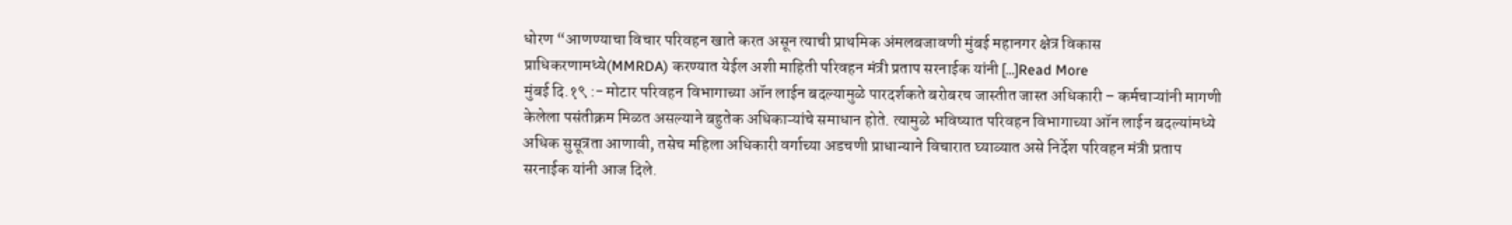धोरण “आणण्याचा विचार परिवहन खाते करत असून त्याची प्राथमिक अंमलबजावणी मुंबई महानगर क्षेत्र विकास प्राधिकरणामध्ये(MMRDA) करण्यात येईल अशी माहिती परिवहन मंत्री प्रताप सरनाईक यांनी […]Read More
मुंबई दि.१९ :- मोटार परिवहन विभागाच्या ऑन लाईन बदल्यामुळे पारदर्शकते बरोबरच जास्तीत जास्त अधिकारी – कर्मचाऱ्यांनी मागणी केलेला पसंतीक्रम मिळत असल्याने बहुतेक अधिकाऱ्यांचे समाधान होते. त्यामुळे भविष्यात परिवहन विभागाच्या ऑन लाईन बदल्यांमध्ये अधिक सुसूत्रता आणावी, तसेच महिला अधिकारी वर्गाच्या अडचणी प्राधान्याने विचारात घ्याव्यात असे निर्देश परिवहन मंत्री प्रताप सरनाईक यांनी आज दिले.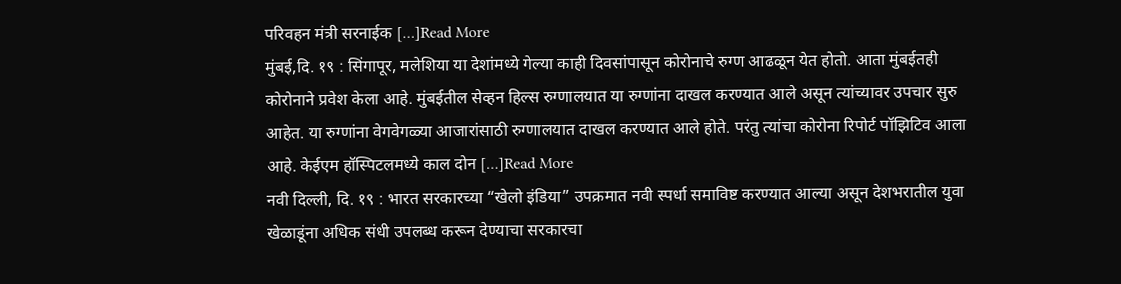परिवहन मंत्री सरनाईक […]Read More
मुंबई,दि. १९ : सिंगापूर, मलेशिया या देशांमध्ये गेल्या काही दिवसांपासून कोरोनाचे रुग्ण आढळून येत होतो. आता मुंबईतही कोरोनाने प्रवेश केला आहे. मुंबईतील सेव्हन हिल्स रुग्णालयात या रुग्णांना दाखल करण्यात आले असून त्यांच्यावर उपचार सुरु आहेत. या रुग्णांना वेगवेगळ्या आजारांसाठी रुग्णालयात दाखल करण्यात आले होते. परंतु त्यांचा कोरोना रिपोर्ट पॉझिटिव आला आहे. केईएम हॉस्पिटलमध्ये काल दोन […]Read More
नवी दिल्ली, दि. १९ : भारत सरकारच्या “खेलो इंडिया” उपक्रमात नवी स्पर्धा समाविष्ट करण्यात आल्या असून देशभरातील युवा खेळाडूंना अधिक संधी उपलब्ध करून देण्याचा सरकारचा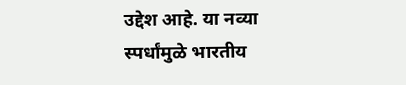उद्देश आहे. या नव्या स्पर्धांमुळे भारतीय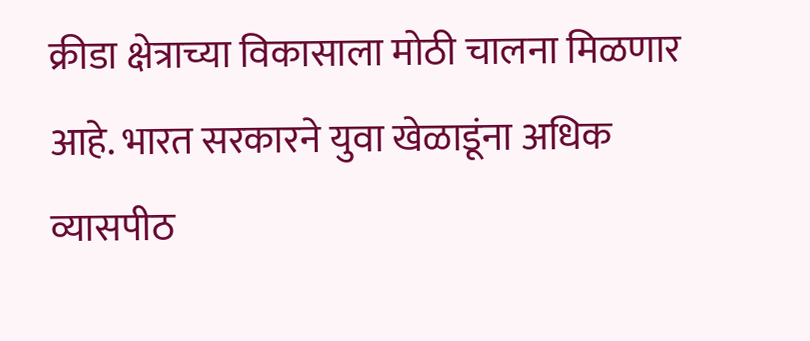क्रीडा क्षेत्राच्या विकासाला मोठी चालना मिळणार आहे. भारत सरकारने युवा खेळाडूंना अधिक व्यासपीठ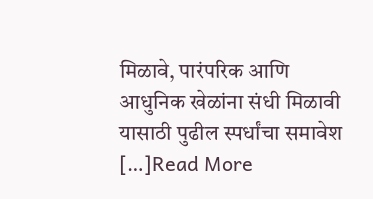मिळावे, पारंपरिक आणि आधुनिक खेळांना संधी मिळावी यासाठी पुढील स्पर्धांचा समावेश […]Read More